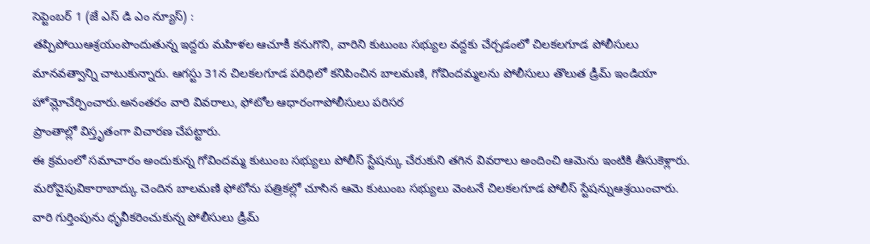సెప్టెంబర్ 1 (జే ఎస్ డి ఎం న్యూస్) :
తప్పిపోయిఆశ్రయంపొందుతున్న ఇద్దరు మహిళల ఆచూకీ కనుగొని, వారిని కుటుంబ సభ్యుల వద్దకు చేర్చడంలో చిలకలగూడ పోలీసులు మానవత్వాన్ని చాటుకున్నారు. ఆగస్టు 31న చిలకలగూడ పరిధిలో కనిపించిన బాలమణి, గోవిందమ్మలను పోలీసులు తొలుత డ్రీమ్ ఇండియా హోమ్లోచేర్పించారు.అనంతరం వారి వివరాలు, ఫోటోల ఆధారంగాపోలీసులు పరిసర
ప్రాంతాల్లో విస్తృతంగా విచారణ చేపట్టారు.
ఈ క్రమంలో సమాచారం అందుకున్న గోవిందమ్మ కుటుంబ సభ్యులు పోలీస్ స్టేషన్కు చేరుకుని తగిన వివరాలు అందించి ఆమెను ఇంటికి తీసుకెళ్లారు. మరోవైపువికారాబాద్కు చెందిన బాలమణి ఫోటోను పత్రికల్లో చూసిన ఆమె కుటుంబ సభ్యులు వెంటనే చిలకలగూడ పోలీస్ స్టేషన్నుఆశ్రయించారు. వారి గుర్తింపును ధృవీకరించుకున్న పోలీసులు డ్రీమ్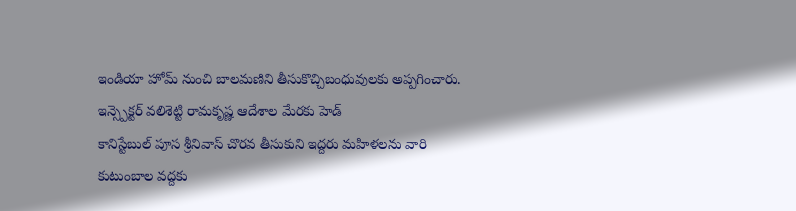ఇండియా హోమ్ నుంచి బాలమణిని తీసుకొచ్చిబంధువులకు అప్పగించారు.
ఇన్స్పెక్టర్ వలిశెట్టి రామకృష్ణ ఆదేశాల మేరకు హెడ్
కానిస్టేబుల్ పూస శ్రీనివాస్ చొరవ తీసుకుని ఇద్దరు మహిళలను వారి కుటుంబాల వద్దకు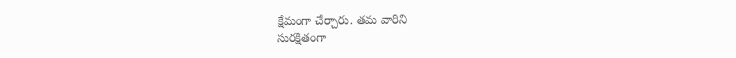క్షేమంగా చేర్చారు. తమ వారిని
సురక్షితంగా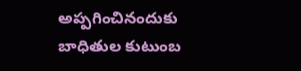అప్పగించినందుకు బాధితుల కుటుంబ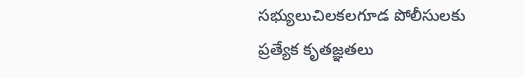సభ్యులుచిలకలగూడ పోలీసులకు ప్రత్యేక కృతజ్ఞతలు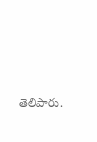తెలిపారు.